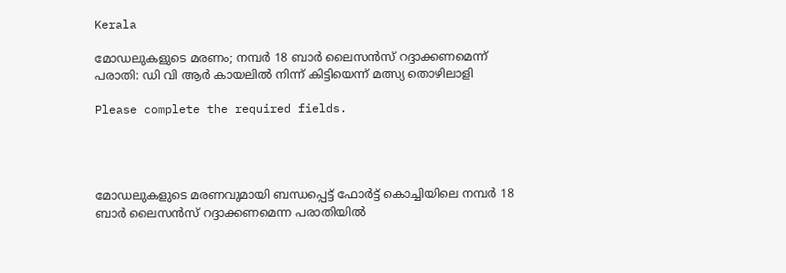Kerala

മോഡലുകളുടെ മരണം; നമ്പർ 18 ബാർ ലൈസൻസ് റദ്ദാക്കണമെന്ന് പരാതി: ഡി വി ആർ കായലിൽ നിന്ന് കിട്ടിയെന്ന് മത്സ്യ തൊഴിലാളി

Please complete the required fields.




മോഡലുകളുടെ മരണവുമായി ബന്ധപ്പെട്ട് ഫോർട്ട് കൊച്ചിയിലെ നമ്പർ 18 ബാർ ലൈസൻസ് റദ്ദാക്കണമെന്ന പരാതിയിൽ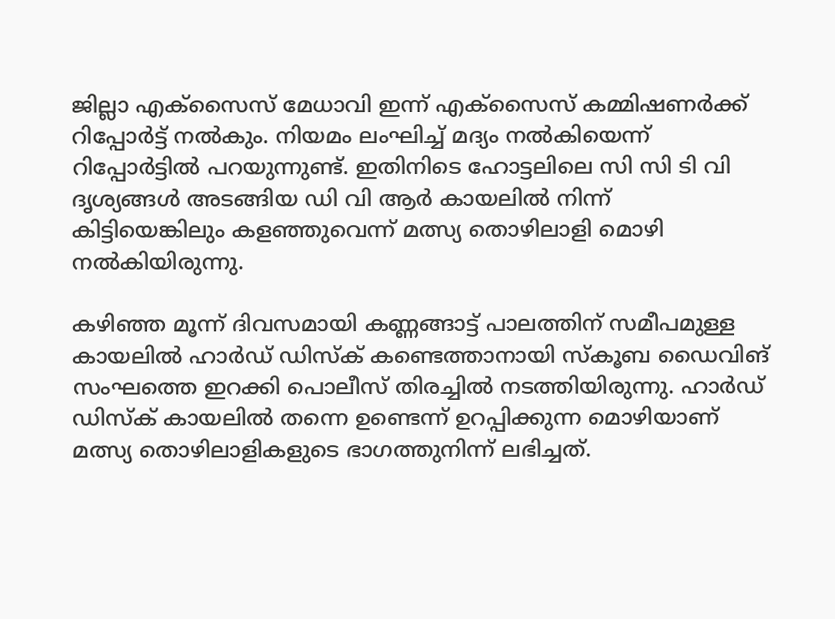ജില്ലാ എക്‌സൈസ് മേധാവി ഇന്ന് എക്സൈസ് കമ്മിഷണർക്ക് റിപ്പോർട്ട് നൽകും. നിയമം ലംഘിച്ച് മദ്യം നൽകിയെന്ന് റിപ്പോർട്ടിൽ പറയുന്നുണ്ട്. ഇതിനിടെ ഹോട്ടലിലെ സി സി ടി വി ദൃശ്യങ്ങൾ അടങ്ങിയ ഡി വി ആർ കായലിൽ നിന്ന് കിട്ടിയെങ്കിലും കളഞ്ഞുവെന്ന് മത്സ്യ തൊഴിലാളി മൊഴി നൽകിയിരുന്നു.

കഴിഞ്ഞ മൂന്ന് ദിവസമായി കണ്ണങ്ങാട്ട് പാലത്തിന് സമീപമുള്ള കായലിൽ ഹാർഡ് ഡിസ്‌ക് കണ്ടെത്താനായി സ്‌കൂബ ഡൈവിങ് സംഘത്തെ ഇറക്കി പൊലീസ് തിരച്ചിൽ നടത്തിയിരുന്നു. ഹാർഡ് ഡിസ്ക് കായലിൽ തന്നെ ഉണ്ടെന്ന് ഉറപ്പിക്കുന്ന മൊഴിയാണ് മത്സ്യ തൊഴിലാളികളുടെ ഭാഗത്തുനിന്ന് ലഭിച്ചത്.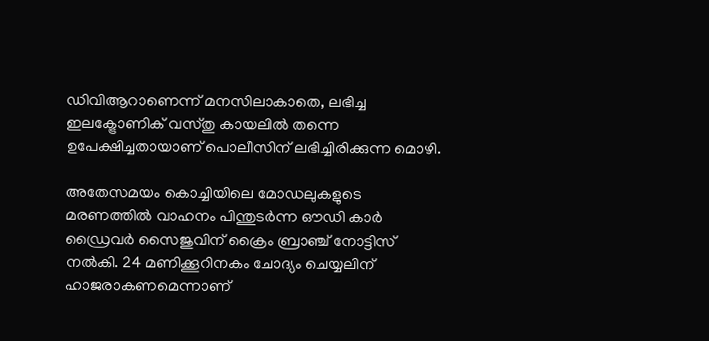ഡിവിആറാണെന്ന് മനസിലാകാതെ, ലഭിച്ച ഇലക്ട്രോണിക് വസ്തു കായലിൽ തന്നെ ഉപേക്ഷിച്ചതായാണ് പൊലീസിന് ലഭിച്ചിരിക്കുന്ന മൊഴി.

അതേസമയം കൊച്ചിയിലെ മോഡലുകളുടെ മരണത്തിൽ വാഹനം പിന്തുടർന്ന ഔഡി കാർ ഡ്രൈവർ സൈജുവിന് ക്രൈം ബ്രാഞ്ച് നോട്ടിസ് നൽകി. 24 മണിക്കൂറിനകം ചോദ്യം ചെയ്യലിന് ഹാജരാകണമെന്നാണ്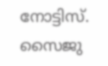നോട്ടിസ്. സൈജു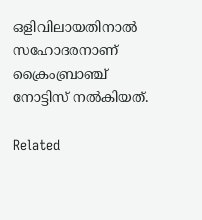ഒളിവിലായതിനാൽ സഹോദരനാണ് ക്രൈംബ്രാഞ്ച് നോട്ടിസ് നൽകിയത്.

Related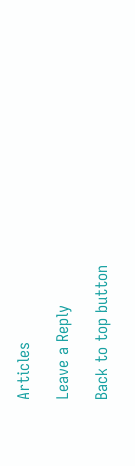Articles

Leave a Reply

Back to top button